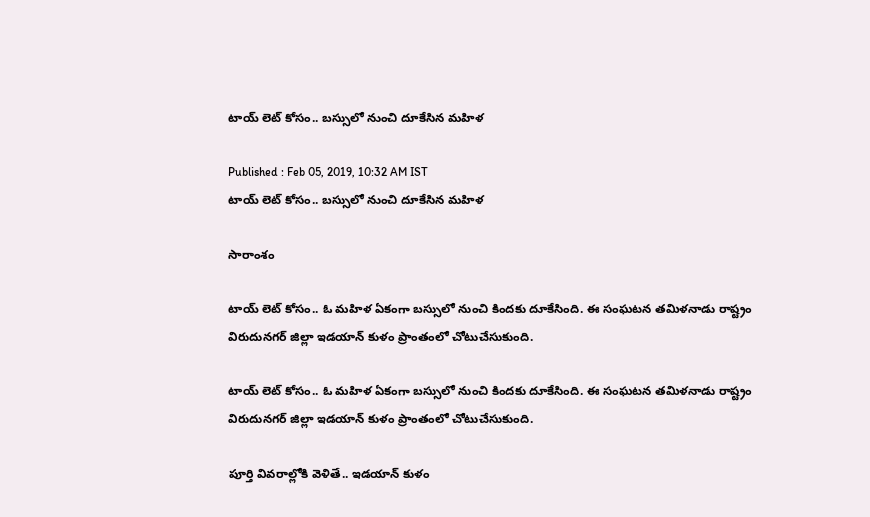టాయ్ లెట్ కోసం.. బస్సులో నుంచి దూకేసిన మహిళ

Published : Feb 05, 2019, 10:32 AM IST
టాయ్ లెట్ కోసం.. బస్సులో నుంచి దూకేసిన మహిళ

సారాంశం

టాయ్ లెట్ కోసం.. ఓ మహిళ ఏకంగా బస్సులో నుంచి కిందకు దూకేసింది. ఈ సంఘటన తమిళనాడు రాష్ట్రం  విరుదునగర్ జిల్లా ఇడయాన్ కుళం ప్రాంతంలో చోటుచేసుకుంది.

టాయ్ లెట్ కోసం.. ఓ మహిళ ఏకంగా బస్సులో నుంచి కిందకు దూకేసింది. ఈ సంఘటన తమిళనాడు రాష్ట్రం  విరుదునగర్ జిల్లా ఇడయాన్ కుళం ప్రాంతంలో చోటుచేసుకుంది.

పూర్తి వివరాల్లోకి వెళితే.. ఇడయాన్ కుళం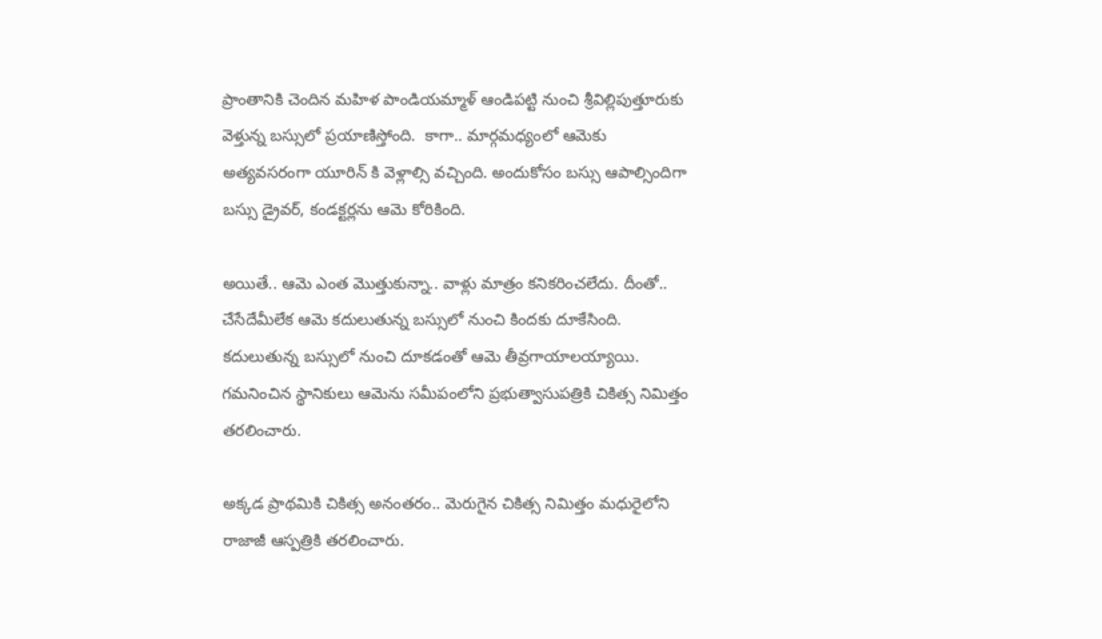ప్రాంతానికి చెందిన మహిళ పాండియమ్మాళ్ ఆండిపట్టి నుంచి శ్రీవిల్లిపుత్తూరుకు వెళ్తున్న బస్సులో ప్రయాణిస్తోంది.  కాగా.. మార్గమధ్యంలో ఆమెకు అత్యవసరంగా యూరిన్ కి వెళ్లాల్సి వచ్చింది. అందుకోసం బస్సు ఆపాల్సిందిగా బస్సు డ్రైవర్, కండక్టర్లను ఆమె కోరికింది.

అయితే.. ఆమె ఎంత మొత్తుకున్నా.. వాళ్లు మాత్రం కనికరించలేదు. దీంతో.. చేసేదేమీలేక ఆమె కదులుతున్న బస్సులో నుంచి కిందకు దూకేసింది. కదులుతున్న బస్సులో నుంచి దూకడంతో ఆమె తీవ్రగాయాలయ్యాయి. గమనించిన స్థానికులు ఆమెను సమీపంలోని ప్రభుత్వాసుపత్రికి చికిత్స నిమిత్తం తరలించారు.

అక్కడ ప్రాథమికి చికిత్స అనంతరం.. మెరుగైన చికిత్స నిమిత్తం మధురైలోని రాజాజీ ఆస్పత్రికి తరలించారు.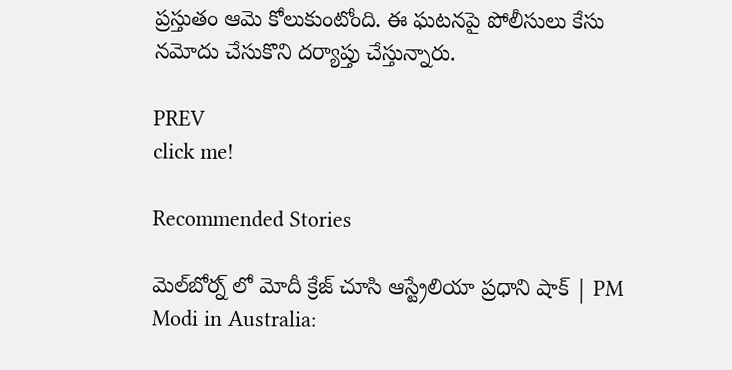ప్రస్తుతం ఆమె కోలుకుంటోంది. ఈ ఘటనపై పోలీసులు కేసు నమోదు చేసుకొని దర్యాప్తు చేస్తున్నారు.

PREV
click me!

Recommended Stories

మెల్‌బోర్న్‌ లో మోదీ క్రేజ్ చూసి ఆస్ట్రేలియా ప్రధాని షాక్ | PM Modi in Australia: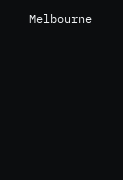Melbourne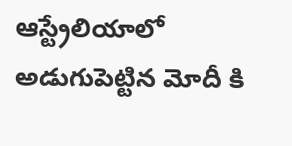ఆస్ట్రేలియాలో అడుగుపెట్టిన మోదీ కి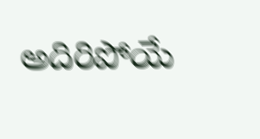అదిరిపోయే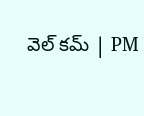వెల్ కమ్ | PM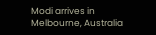Modi arrives in Melbourne, Australia